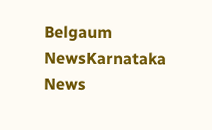Belgaum NewsKarnataka News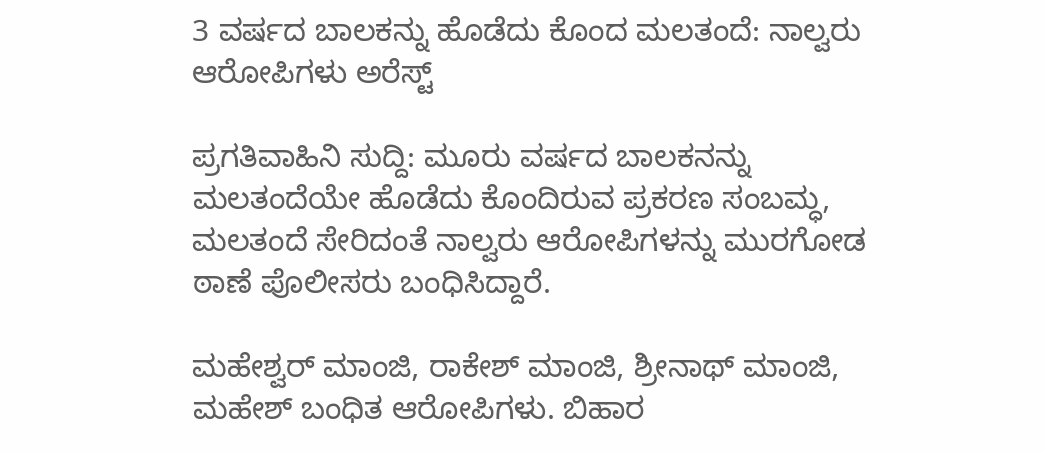3 ವರ್ಷದ ಬಾಲಕನ್ನು ಹೊಡೆದು ಕೊಂದ ಮಲತಂದೆ: ನಾಲ್ವರು ಆರೋಪಿಗಳು ಅರೆಸ್ಟ್

ಪ್ರಗತಿವಾಹಿನಿ ಸುದ್ದಿ: ಮೂರು ವರ್ಷದ ಬಾಲಕನನ್ನು ಮಲತಂದೆಯೇ ಹೊಡೆದು ಕೊಂದಿರುವ ಪ್ರಕರಣ ಸಂಬಮ್ಧ, ಮಲತಂದೆ ಸೇರಿದಂತೆ ನಾಲ್ವರು ಆರೋಪಿಗಳನ್ನು ಮುರಗೋಡ ಠಾಣೆ ಪೊಲೀಸರು ಬಂಧಿಸಿದ್ದಾರೆ.

ಮಹೇಶ್ವರ್ ಮಾಂಜಿ, ರಾಕೇಶ್ ಮಾಂಜಿ, ಶ್ರೀನಾಥ್ ಮಾಂಜಿ, ಮಹೇಶ್ ಬಂಧಿತ ಆರೋಪಿಗಳು. ಬಿಹಾರ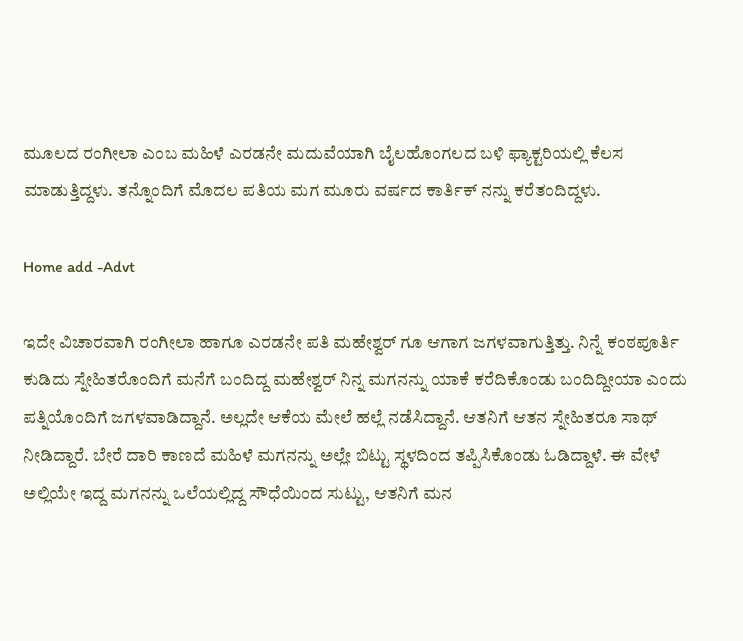ಮೂಲದ ರಂಗೀಲಾ ಎಂಬ ಮಹಿಳೆ ಎರಡನೇ ಮದುವೆಯಾಗಿ ಬೈಲಹೊಂಗಲದ ಬಳಿ ಫ್ಯಾಕ್ಟರಿಯಲ್ಲಿ ಕೆಲಸ ಮಾಡುತ್ತಿದ್ದಳು. ತನ್ನೊಂದಿಗೆ ಮೊದಲ ಪತಿಯ ಮಗ ಮೂರು ವರ್ಷದ ಕಾರ್ತಿಕ್ ನನ್ನು ಕರೆತಂದಿದ್ದಳು.

Home add -Advt

ಇದೇ ವಿಚಾರವಾಗಿ ರಂಗೀಲಾ ಹಾಗೂ ಎರಡನೇ ಪತಿ ಮಹೇಶ್ವರ್ ಗೂ ಆಗಾಗ ಜಗಳವಾಗುತ್ತಿತ್ತು. ನಿನ್ನೆ ಕಂಠಪೂರ್ತಿ ಕುಡಿದು ಸ್ನೇಹಿತರೊಂದಿಗೆ ಮನೆಗೆ ಬಂದಿದ್ದ ಮಹೇಶ್ವರ್ ನಿನ್ನ ಮಗನನ್ನು ಯಾಕೆ ಕರೆದಿಕೊಂಡು ಬಂದಿದ್ದೀಯಾ ಎಂದು ಪತ್ನಿಯೊಂದಿಗೆ ಜಗಳವಾಡಿದ್ದಾನೆ. ಅಲ್ಲದೇ ಆಕೆಯ ಮೇಲೆ ಹಲ್ಲೆ ನಡೆಸಿದ್ದಾನೆ. ಆತನಿಗೆ ಆತನ ಸ್ನೇಹಿತರೂ ಸಾಥ್ ನೀಡಿದ್ದಾರೆ. ಬೇರೆ ದಾರಿ ಕಾಣದೆ ಮಹಿಳೆ ಮಗನನ್ನು ಅಲ್ಲೇ ಬಿಟ್ಟು ಸ್ಥಳದಿಂದ ತಪ್ಪಿಸಿಕೊಂಡು ಓಡಿದ್ದಾಳೆ. ಈ ವೇಳೆ ಅಲ್ಲಿಯೇ ಇದ್ದ ಮಗನನ್ನು ಒಲೆಯಲ್ಲಿದ್ದ ಸೌಧೆಯಿಂದ ಸುಟ್ಟು, ಆತನಿಗೆ ಮನ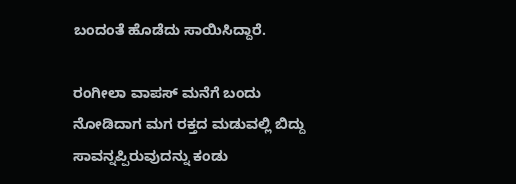ಬಂದಂತೆ ಹೊಡೆದು ಸಾಯಿಸಿದ್ದಾರೆ.

ರಂಗೀಲಾ ವಾಪಸ್ ಮನೆಗೆ ಬಂದು ನೋಡಿದಾಗ ಮಗ ರಕ್ತದ ಮಡುವಲ್ಲಿ ಬಿದ್ದು ಸಾವನ್ನಪ್ಪಿರುವುದನ್ನು ಕಂಡು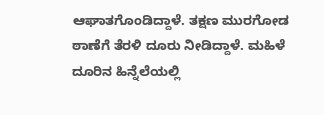ಆಘಾತಗೊಂಡಿದ್ದಾಳೆ. ತಕ್ಷಣ ಮುರಗೋಡ ಠಾಣೆಗೆ ತೆರಳಿ ದೂರು ನೀಡಿದ್ದಾಳೆ. ಮಹಿಳೆ ದೂರಿನ ಹಿನ್ನೆಲೆಯಲ್ಲಿ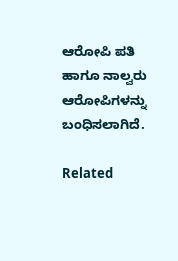ಆರೋಪಿ ಪತಿ ಹಾಗೂ ನಾಲ್ವರು ಆರೋಪಿಗಳನ್ನು ಬಂಧಿಸಲಾಗಿದೆ.

Related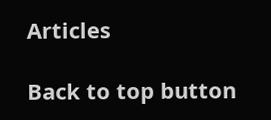Articles

Back to top button